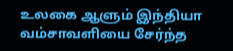உலகை ஆளும் இந்தியா வம்சாவளியை சேர்ந்த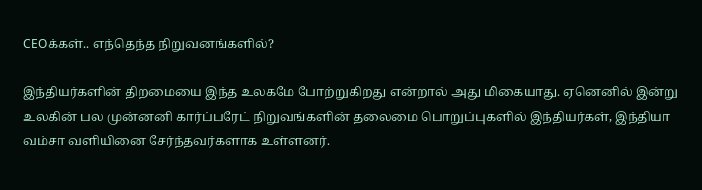CEOக்கள்.. எந்தெந்த நிறுவனங்களில்?

இந்தியர்களின் திறமையை இந்த உலகமே போற்றுகிறது என்றால் அது மிகையாது. ஏனெனில் இன்று உலகின் பல முன்னனி கார்ப்பரேட் நிறுவங்களின் தலைமை பொறுப்புகளில் இந்தியர்கள், இந்தியா வம்சா வளியினை சேர்ந்தவர்களாக உள்ளனர்.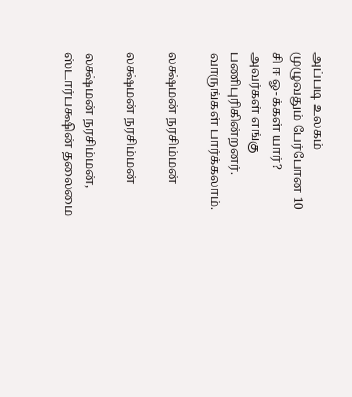அப்படி உலகம் முழுவதும் பேர்போன 10 சி ஈ ஓ-க்கள் யார்? அவர்கள் எங்கு பணிபுரிகின்றனர். வாருங்கள் பார்க்கலாம்.

லக்ஷ்மன் நரசிம்மன்

லக்ஷ்மன் நரசிம்மன்

லக்ஷ்மன் நரசிம்மன், ஸ்டார்பக்ஷின் தலைமை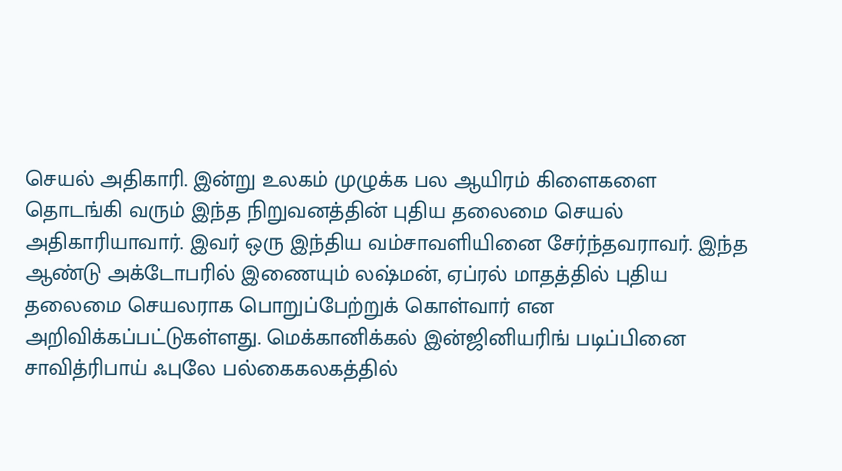செயல் அதிகாரி. இன்று உலகம் முழுக்க பல ஆயிரம் கிளைகளை தொடங்கி வரும் இந்த நிறுவனத்தின் புதிய தலைமை செயல் அதிகாரியாவார். இவர் ஒரு இந்திய வம்சாவளியினை சேர்ந்தவராவர். இந்த ஆண்டு அக்டோபரில் இணையும் லஷ்மன், ஏப்ரல் மாதத்தில் புதிய தலைமை செயலராக பொறுப்பேற்றுக் கொள்வார் என அறிவிக்கப்பட்டுகள்ளது. மெக்கானிக்கல் இன்ஜினியரிங் படிப்பினை சாவித்ரிபாய் ஃபுலே பல்கைகலகத்தில்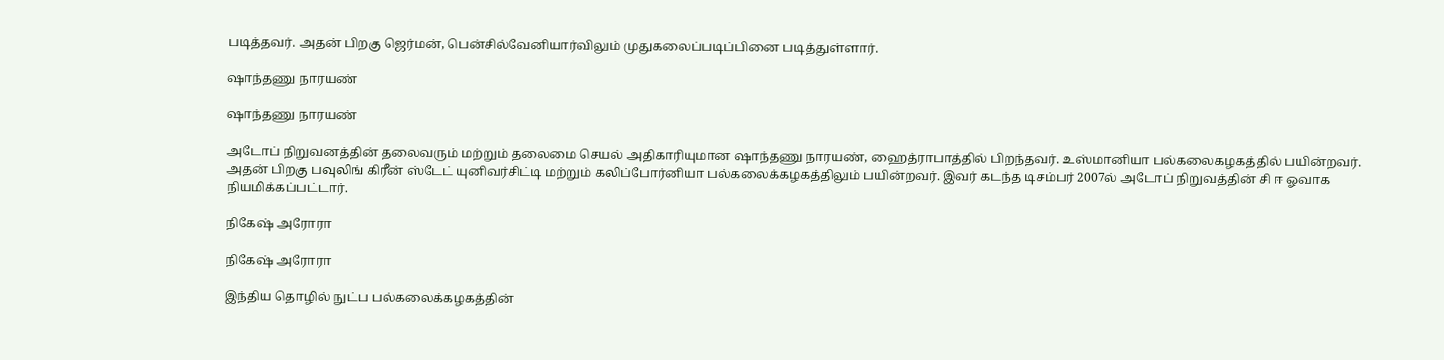படித்தவர். அதன் பிறகு ஜெர்மன், பென்சில்வேனியார்விலும் முதுகலைப்படிப்பினை படித்துள்ளார்.

ஷாந்தணு நாரயண்

ஷாந்தணு நாரயண்

அடோப் நிறுவனத்தின் தலைவரும் மற்றும் தலைமை செயல் அதிகாரியுமான ஷாந்தணு நாரயண், ஹைத்ராபாத்தில் பிறந்தவர். உஸ்மானியா பல்கலைகழகத்தில் பயின்றவர். அதன் பிறகு பவுலிங் கிரீன் ஸ்டேட் யுனிவர்சிட்டி மற்றும் கலிப்போர்னியா பல்கலைக்கழகத்திலும் பயின்றவர். இவர் கடந்த டிசம்பர் 2007ல் அடோப் நிறுவத்தின் சி ஈ ஓவாக நியமிக்கப்பட்டார்.

நிகேஷ் அரோரா

நிகேஷ் அரோரா

இந்திய தொழில் நுட்ப பல்கலைக்கழகத்தின்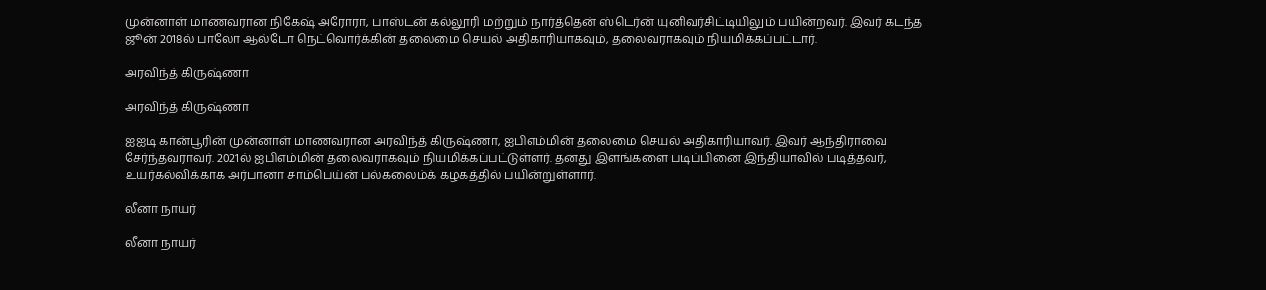முன்னாள் மாணவரான நிகேஷ் அரோரா, பாஸ்டன் கல்லூரி மற்றும் நார்த்தென் ஸ்டெர்ன் யுனிவர்சிட்டியிலும் பயின்றவர். இவர் கடந்த ஜூன் 2018ல் பாலோ ஆல்டோ நெட்வொர்க்கின் தலைமை செயல் அதிகாரியாகவும், தலைவராகவும் நியமிக்கப்பட்டார்.

அரவிந்த் கிருஷ்ணா

அரவிந்த் கிருஷ்ணா

ஐஐடி கான்பூரின் முன்னாள் மாணவரான அரவிந்த் கிருஷ்ணா, ஐபிஎம்மின் தலைமை செயல் அதிகாரியாவர். இவர் ஆந்திராவை சேர்ந்தவராவர். 2021ல் ஐபிஎம்மின் தலைவராகவும் நியமிக்கப்பட்டுள்ளர். தனது இளங்களை படிப்பினை இந்தியாவில் படித்தவர், உயர்கல்விக்காக அர்பானா சாம்பெய்ன் பல்கலைம்க் கழகத்தில் பயின்றுள்ளார்.

லீனா நாயர்

லீனா நாயர்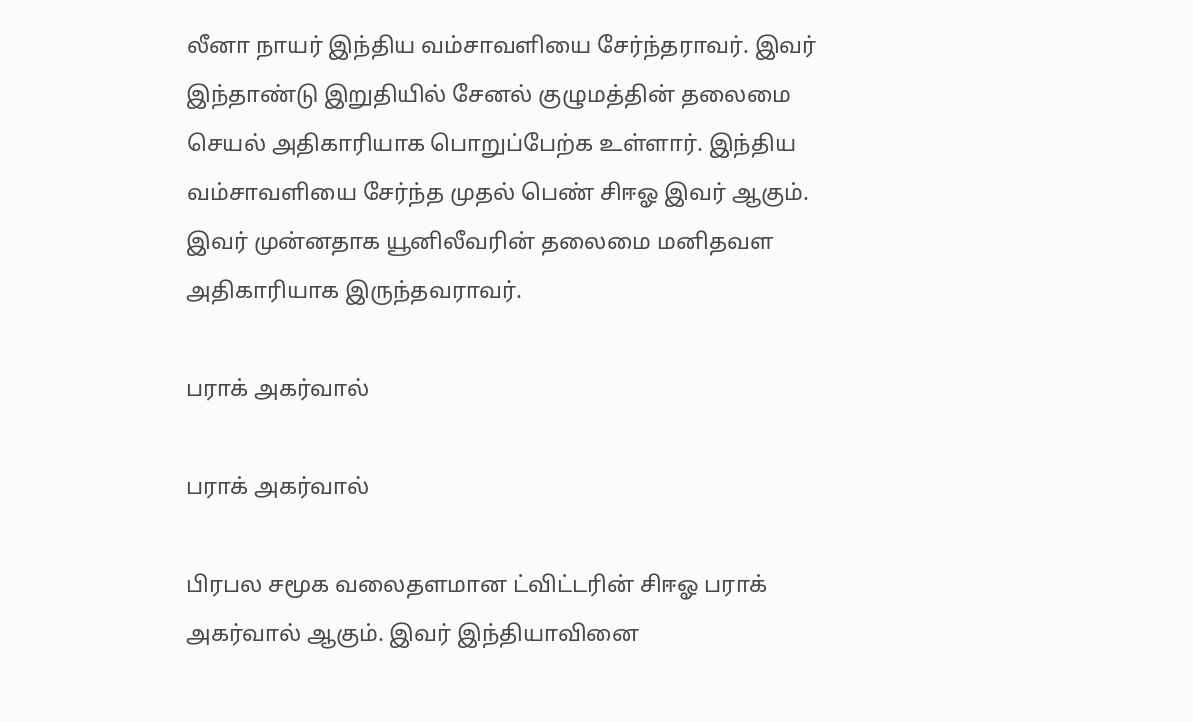லீனா நாயர் இந்திய வம்சாவளியை சேர்ந்தராவர். இவர் இந்தாண்டு இறுதியில் சேனல் குழுமத்தின் தலைமை செயல் அதிகாரியாக பொறுப்பேற்க உள்ளார். இந்திய வம்சாவளியை சேர்ந்த முதல் பெண் சிஈஓ இவர் ஆகும். இவர் முன்னதாக யூனிலீவரின் தலைமை மனிதவள அதிகாரியாக இருந்தவராவர்.

பராக் அகர்வால்

பராக் அகர்வால்

பிரபல சமூக வலைதளமான ட்விட்டரின் சிஈஓ பராக் அகர்வால் ஆகும். இவர் இந்தியாவினை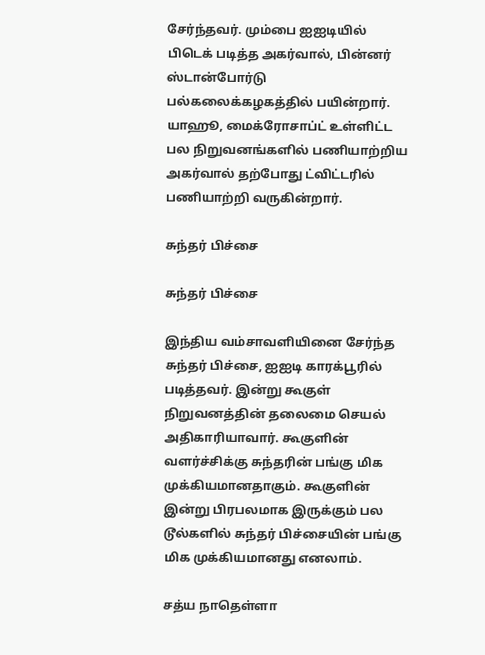சேர்ந்தவர். மும்பை ஐஐடியில் பிடெக் படித்த அகர்வால், பின்னர் ஸ்டான்போர்டு பல்கலைக்கழகத்தில் பயின்றார். யாஹூ, மைக்ரோசாப்ட் உள்ளிட்ட பல நிறுவனங்களில் பணியாற்றிய அகர்வால் தற்போது ட்விட்டரில் பணியாற்றி வருகின்றார்.

சுந்தர் பிச்சை

சுந்தர் பிச்சை

இந்திய வம்சாவளியினை சேர்ந்த சுந்தர் பிச்சை, ஐஐடி காரக்பூரில் படித்தவர். இன்று கூகுள் நிறுவனத்தின் தலைமை செயல் அதிகாரியாவார். கூகுளின் வளர்ச்சிக்கு சுந்தரின் பங்கு மிக முக்கியமானதாகும். கூகுளின் இன்று பிரபலமாக இருக்கும் பல டூல்களில் சுந்தர் பிச்சையின் பங்கு மிக முக்கியமானது எனலாம்.

சத்ய நாதெள்ளா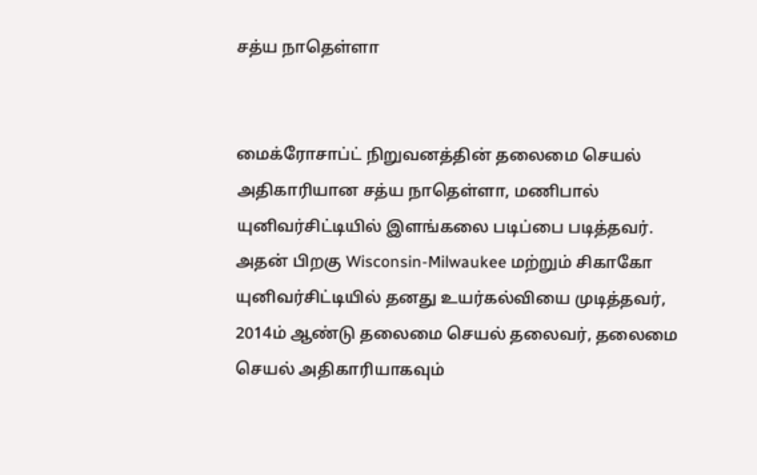சத்ய நாதெள்ளா


மைக்ரோசாப்ட் நிறுவனத்தின் தலைமை செயல் அதிகாரியான சத்ய நாதெள்ளா, மணிபால் யுனிவர்சிட்டியில் இளங்கலை படிப்பை படித்தவர். அதன் பிறகு Wisconsin-Milwaukee மற்றும் சிகாகோ யுனிவர்சிட்டியில் தனது உயர்கல்வியை முடித்தவர், 2014ம் ஆண்டு தலைமை செயல் தலைவர், தலைமை செயல் அதிகாரியாகவும்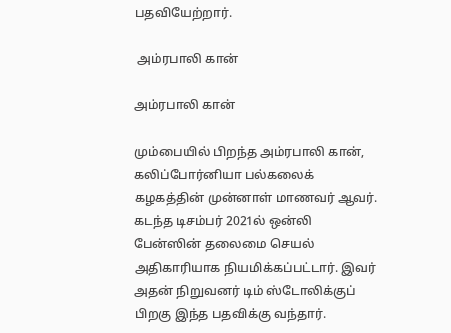பதவியேற்றார்.

 அம்ரபாலி கான்

அம்ரபாலி கான்

மும்பையில் பிறந்த அம்ரபாலி கான், கலிப்போர்னியா பல்கலைக் கழகத்தின் முன்னாள் மாணவர் ஆவர். கடந்த டிசம்பர் 2021ல் ஒன்லி பேன்ஸின் தலைமை செயல் அதிகாரியாக நியமிக்கப்பட்டார். இவர் அதன் நிறுவனர் டிம் ஸ்டோலிக்குப் பிறகு இந்த பதவிக்கு வந்தார்.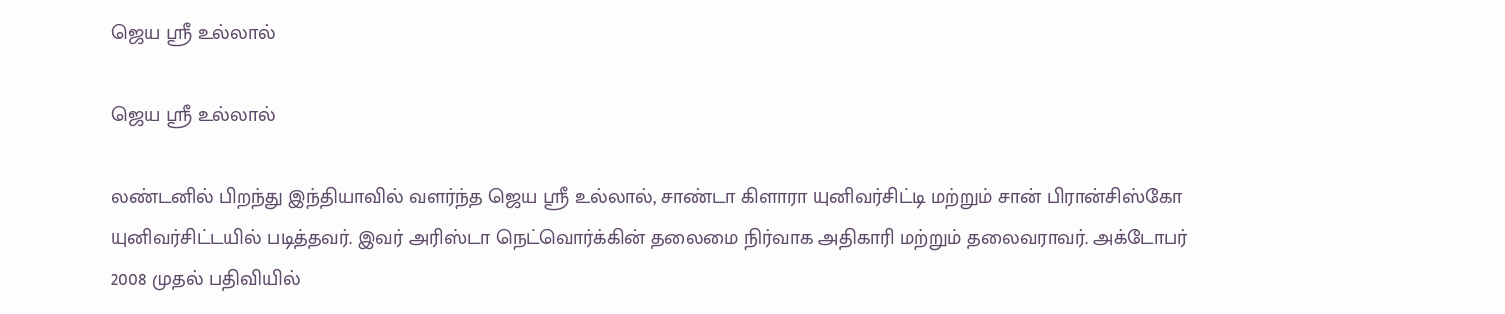ஜெய ஸ்ரீ உல்லால்

ஜெய ஸ்ரீ உல்லால்

லண்டனில் பிறந்து இந்தியாவில் வளர்ந்த ஜெய ஸ்ரீ உல்லால், சாண்டா கிளாரா யுனிவர்சிட்டி மற்றும் சான் பிரான்சிஸ்கோ யுனிவர்சிட்டயில் படித்தவர். இவர் அரிஸ்டா நெட்வொர்க்கின் தலைமை நிர்வாக அதிகாரி மற்றும் தலைவராவர். அக்டோபர் 2008 முதல் பதிவியில்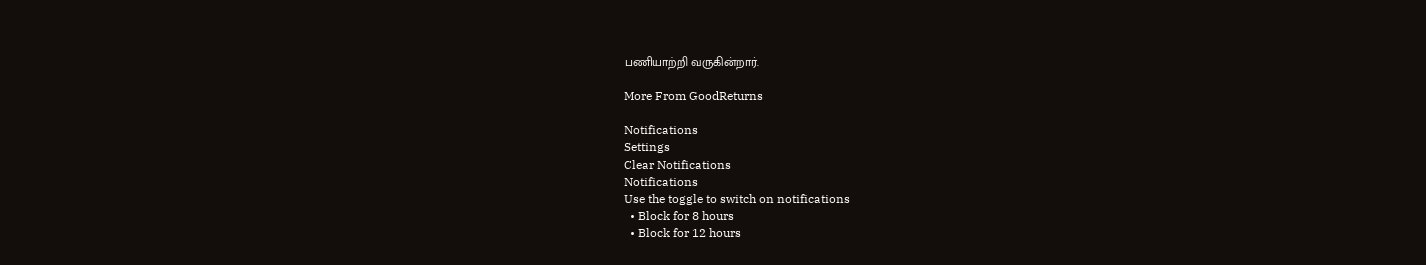பணியாற்றி வருகின்றார்.

More From GoodReturns

Notifications
Settings
Clear Notifications
Notifications
Use the toggle to switch on notifications
  • Block for 8 hours
  • Block for 12 hours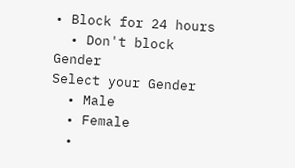• Block for 24 hours
  • Don't block
Gender
Select your Gender
  • Male
  • Female
  •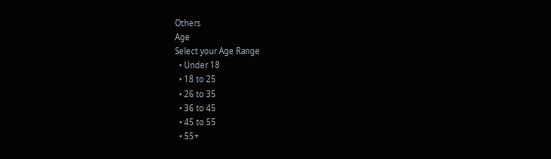Others
Age
Select your Age Range
  • Under 18
  • 18 to 25
  • 26 to 35
  • 36 to 45
  • 45 to 55
  • 55+